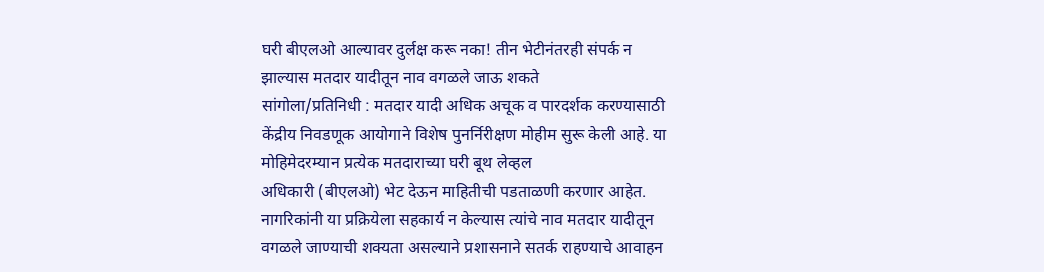घरी बीएलओ आल्यावर दुर्लक्ष करू नका! तीन भेटीनंतरही संपर्क न झाल्यास मतदार यादीतून नाव वगळले जाऊ शकते
सांगोला/प्रतिनिधी : मतदार यादी अधिक अचूक व पारदर्शक करण्यासाठी केंद्रीय निवडणूक आयोगाने विशेष पुनर्निरीक्षण मोहीम सुरू केली आहे. या मोहिमेदरम्यान प्रत्येक मतदाराच्या घरी बूथ लेव्हल
अधिकारी (बीएलओ) भेट देऊन माहितीची पडताळणी करणार आहेत. नागरिकांनी या प्रक्रियेला सहकार्य न केल्यास त्यांचे नाव मतदार यादीतून वगळले जाण्याची शक्यता असल्याने प्रशासनाने सतर्क राहण्याचे आवाहन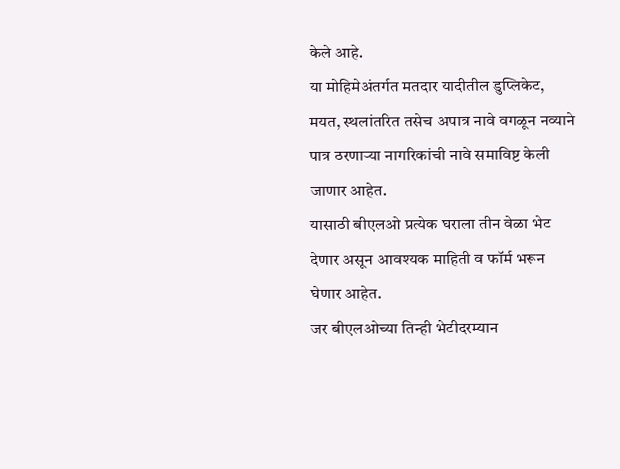केले आहे.
या मोहिमेअंतर्गत मतदार यादीतील डुप्लिकेट, मयत, स्थलांतरित तसेच अपात्र नावे वगळून नव्याने पात्र ठरणाऱ्या नागरिकांची नावे समाविष्ट केली जाणार आहेत.
यासाठी बीएलओ प्रत्येक घराला तीन वेळा भेट देणार असून आवश्यक माहिती व फॉर्म भरून घेणार आहेत.
जर बीएलओच्या तिन्ही भेटीदरम्यान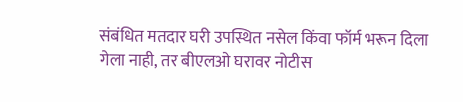संबंधित मतदार घरी उपस्थित नसेल किंवा फॉर्म भरून दिला गेला नाही, तर बीएलओ घरावर नोटीस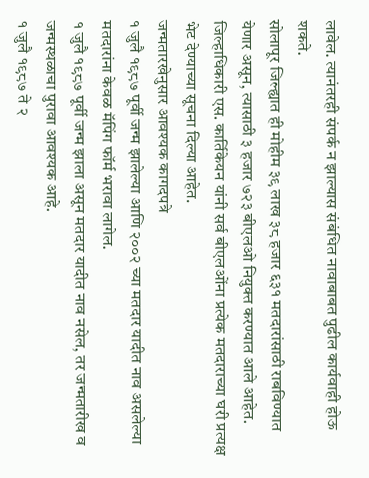लावेल. त्यानंतरही संपर्क न झाल्यास संबंधित नावाबाबत पुढील कार्यवाही होऊ शकते.
सोलापूर जिल्ह्यात ही मोहीम ३९ लाख ३८ हजार ६३१ मतदारांसाठी राबविण्यात येणार असून, त्यासाठी ३ हजार ७२३ बीएलओ नियुक्त करण्यात आले आहेत.
जिल्हाधिकारी एस. कार्तिकेयन यांनी सर्व बीएलओंना प्रत्येक मतदाराच्या घरी प्रत्यक्ष भेट देण्याच्या सूचना दिल्या आहेत.
जन्मतारखेनुसार आवश्यक कागदपत्रे
१ जुलै १९८७ पूर्वी जन्म झालेल्या आणि २००२ च्या मतदार यादीत नाव असलेल्या मतदारांना केवळ मॅपिंग फॉर्म भरावा लागेल.
१ जुलै १९८७ पूर्वी जन्म झाला असून मतदार यादीत नाव नसेल, तर जन्मतारीख व जन्मस्थळाचा पुरावा आवश्यक आहे.
१ जुलै १९८७ ते २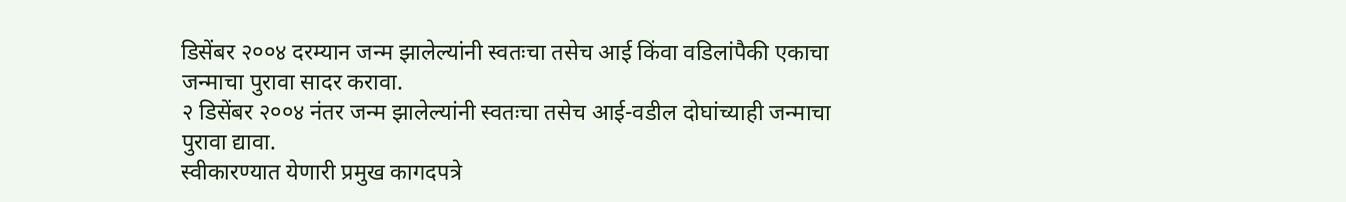डिसेंबर २००४ दरम्यान जन्म झालेल्यांनी स्वतःचा तसेच आई किंवा वडिलांपैकी एकाचा जन्माचा पुरावा सादर करावा.
२ डिसेंबर २००४ नंतर जन्म झालेल्यांनी स्वतःचा तसेच आई-वडील दोघांच्याही जन्माचा पुरावा द्यावा.
स्वीकारण्यात येणारी प्रमुख कागदपत्रे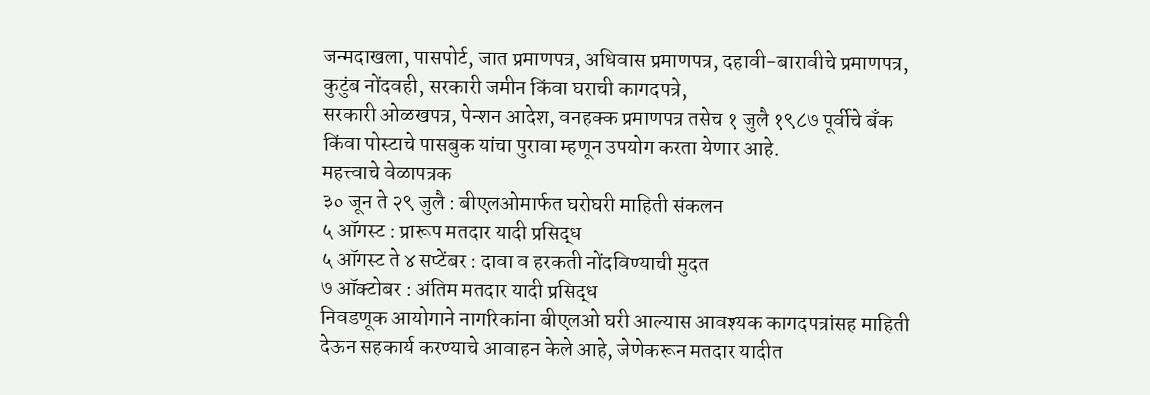जन्मदाखला, पासपोर्ट, जात प्रमाणपत्र, अधिवास प्रमाणपत्र, दहावी-बारावीचे प्रमाणपत्र, कुटुंब नोंदवही, सरकारी जमीन किंवा घराची कागदपत्रे,
सरकारी ओळखपत्र, पेन्शन आदेश, वनहक्क प्रमाणपत्र तसेच १ जुलै १९८७ पूर्वीचे बँक किंवा पोस्टाचे पासबुक यांचा पुरावा म्हणून उपयोग करता येणार आहे.
महत्त्वाचे वेळापत्रक
३० जून ते २९ जुलै : बीएलओमार्फत घरोघरी माहिती संकलन
५ ऑगस्ट : प्रारूप मतदार यादी प्रसिद्ध
५ ऑगस्ट ते ४ सप्टेंबर : दावा व हरकती नोंदविण्याची मुदत
७ ऑक्टोबर : अंतिम मतदार यादी प्रसिद्ध
निवडणूक आयोगाने नागरिकांना बीएलओ घरी आल्यास आवश्यक कागदपत्रांसह माहिती देऊन सहकार्य करण्याचे आवाहन केले आहे, जेणेकरून मतदार यादीत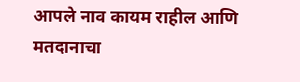आपले नाव कायम राहील आणि मतदानाचा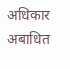अधिकार अबाधित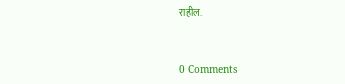राहील.


0 Comments